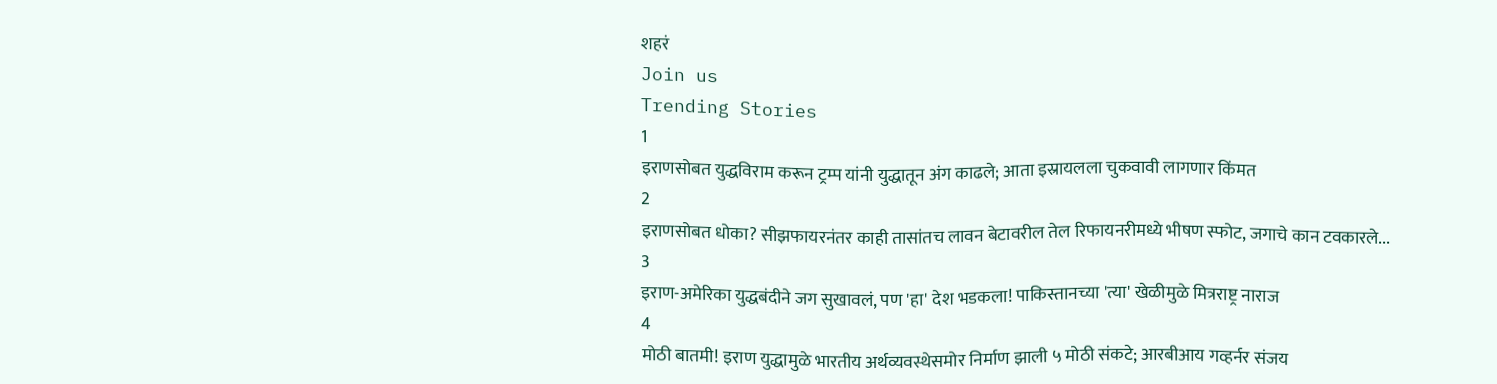शहरं
Join us
Trending Stories
1
इराणसोबत युद्धविराम करून ट्रम्प यांनी युद्धातून अंग काढले; आता इस्रायलला चुकवावी लागणार किंमत
2
इराणसोबत धोका? सीझफायरनंतर काही तासांतच लावन बेटावरील तेल रिफायनरीमध्ये भीषण स्फोट, जगाचे कान टवकारले...
3
इराण-अमेरिका युद्धबंदीने जग सुखावलं, पण 'हा' देश भडकला! पाकिस्तानच्या 'त्या' खेळीमुळे मित्रराष्ट्र नाराज
4
मोठी बातमी! इराण युद्धामुळे भारतीय अर्थव्यवस्थेसमोर निर्माण झाली ५ मोठी संकटे; आरबीआय गव्हर्नर संजय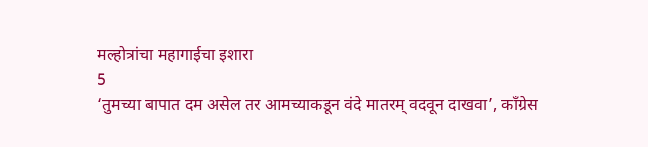मल्होत्रांचा महागाईचा इशारा
5
‘तुमच्या बापात दम असेल तर आमच्याकडून वंदे मातरम् वदवून दाखवा’, काँग्रेस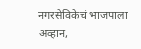नगरसेविकेचं भाजपाला अव्हान,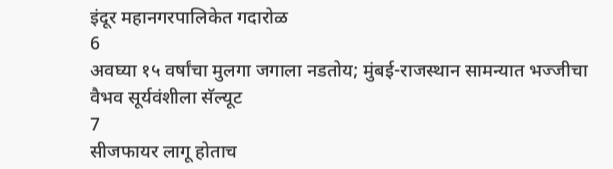इंदूर महानगरपालिकेत गदारोळ
6
अवघ्या १५ वर्षांचा मुलगा जगाला नडतोय; मुंबई-राजस्थान सामन्यात भज्जीचा वैभव सूर्यवंशीला सॅल्यूट
7
सीजफायर लागू होताच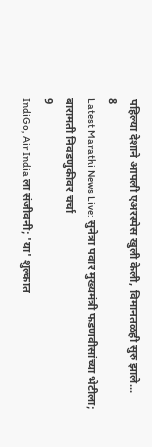पहिल्या देशाने आपली एअरस्पेस खुली केली, विमानतळही सुरु झाले...
8
Latest Marathi News Live: सुनेत्रा पवार मुख्यमंत्री फडणवीसांच्या भेटीला; बारामती निवडणुकीवर चर्चा
9
IndiGo, Air India ला संजीवनी; 'या' शुल्कात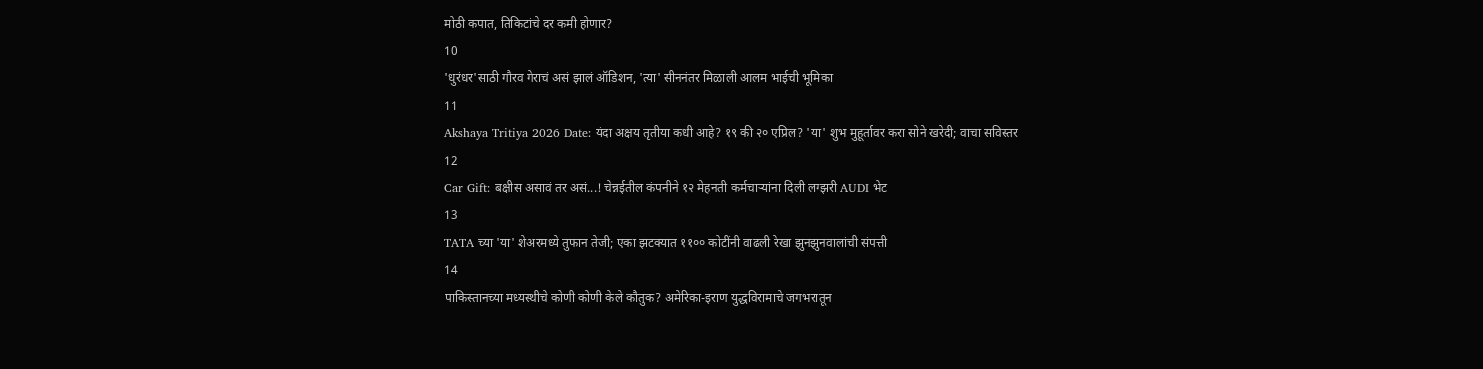मोठी कपात, तिकिटांचे दर कमी होणार?
10
'धुरंधर'साठी गौरव गेराचं असं झालं ऑडिशन, 'त्या' सीननंतर मिळाली आलम भाईची भूमिका
11
Akshaya Tritiya 2026 Date: यंदा अक्षय तृतीया कधी आहे? १९ की २० एप्रिल? 'या' शुभ मुहूर्तावर करा सोने खरेदी; वाचा सविस्तर
12
Car Gift: बक्षीस असावं तर असं...! चेन्नईतील कंपनीने १२ मेहनती कर्मचाऱ्यांना दिली लग्झरी AUDI भेट
13
TATA च्या 'या' शेअरमध्ये तुफान तेजी; एका झटक्यात ११०० कोटींनी वाढली रेखा झुनझुनवालांची संपत्ती
14
पाकिस्तानच्या मध्यस्थीचे कोणी कोणी केले कौतुक? अमेरिका-इराण युद्धविरामाचे जगभरातून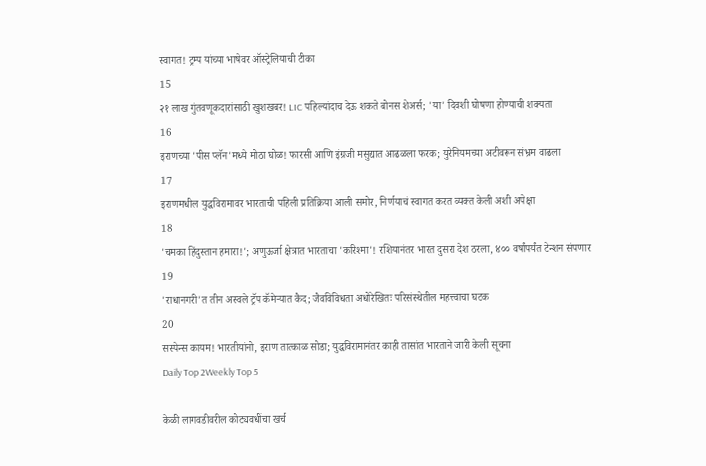स्वागत! ट्रम्प यांच्या भाषेवर ऑस्ट्रेलियाची टीका
15
२१ लाख गुंतवणूकदारांसाठी खुशखबर! LIC पहिल्यांदाच देऊ शकते बोनस शेअर्स; 'या' दिवशी घोषणा होण्याची शक्यता
16
इराणच्या 'पीस प्लॅन'मध्ये मोठा घोळ! फारसी आणि इंग्रजी मसुद्यात आढळला फरक; युरेनियमच्या अटीवरून संभ्रम वाढला
17
इराणमधील युद्धविरामावर भारताची पहिली प्रतिक्रिया आली समोर, निर्णयाचं स्वागत करत व्यक्त केली अशी अपेक्षा
18
'चमका हिंदुस्तान हमारा!'; अणुऊर्जा क्षेत्रात भारताचा 'करिश्मा'! रशियानंतर भारत दुसरा देश ठरला, ४०० वर्षांपर्यंत टेन्शन संपणार
19
'राधानगरी'त तीन अस्वले ट्रॅप कॅमेऱ्यात कैद; जैवविविधता अधोरेखितः परिसंस्थेतील महत्त्वाचा घटक
20
सस्पेन्स कायम! भारतीयांनो, इराण तात्काळ सोडा; युद्धविरामानंतर काही तासांत भारताने जारी केली सूचना
Daily Top 2Weekly Top 5

केळी लागवडीवरील कोट्यवधींचा खर्च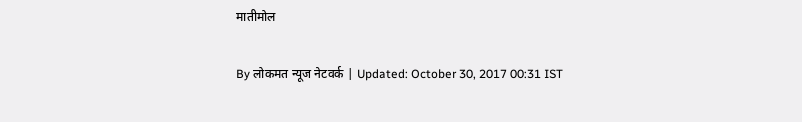मातीमोल

By लोकमत न्यूज नेटवर्क | Updated: October 30, 2017 00:31 IST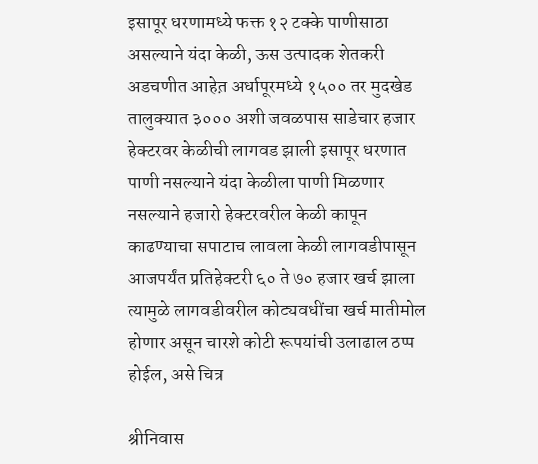इसापूर धरणामध्ये फक्त १२ टक्के पाणीसाठा असल्याने यंदा केळी, ऊस उत्पादक शेतकरी अडचणीत आहेत़ अर्धापूरमध्ये १५०० तर मुदखेड तालुक्यात ३००० अशी जवळपास साडेचार हजार हेक्टरवर केळीची लागवड झाली इसापूर धरणात पाणी नसल्याने यंदा केळीला पाणी मिळणार नसल्याने हजारो हेक्टरवरील केळी कापून काढण्याचा सपाटाच लावला केळी लागवडीपासून आजपर्यंत प्रतिहेक्टरी ६० ते ७० हजार खर्च झाला त्यामुळे लागवडीवरील कोट्यवधींचा खर्च मातीमोल होणार असून चारशे कोटी रूपयांची उलाढाल ठप्प होईल, असे चित्र

श्रीनिवास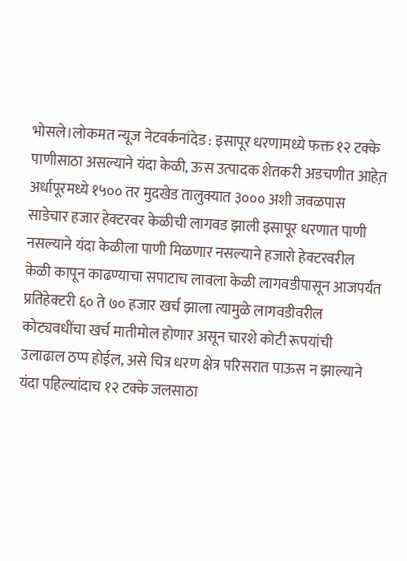भोसले।लोकमत न्यूज नेटवर्कनांदेड : इसापूर धरणामध्ये फक्त १२ टक्के पाणीसाठा असल्याने यंदा केळी, ऊस उत्पादक शेतकरी अडचणीत आहेत़ अर्धापूरमध्ये १५०० तर मुदखेड तालुक्यात ३००० अशी जवळपास साडेचार हजार हेक्टरवर केळीची लागवड झाली इसापूर धरणात पाणी नसल्याने यंदा केळीला पाणी मिळणार नसल्याने हजारो हेक्टरवरील केळी कापून काढण्याचा सपाटाच लावला केळी लागवडीपासून आजपर्यंत प्रतिहेक्टरी ६० ते ७० हजार खर्च झाला त्यामुळे लागवडीवरील कोट्यवधींचा खर्च मातीमोल होणार असून चारशे कोटी रूपयांची उलाढाल ठप्प होईल, असे चित्र धरण क्षेत्र परिसरात पाऊस न झाल्याने यंदा पहिल्यांदाच १२ टक्के जलसाठा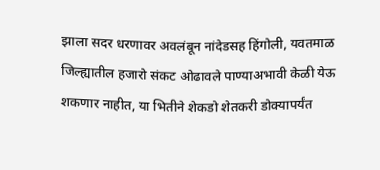झाला सदर धरणावर अवलंबून नांदेडसह हिंगोली, यवतमाळ जिल्ह्यातील हजारो संकट ओढावले पाण्याअभावी केळी येऊ शकणार नाहीत, या भितीने शेकडो शेतकरी डोक्यापर्यंत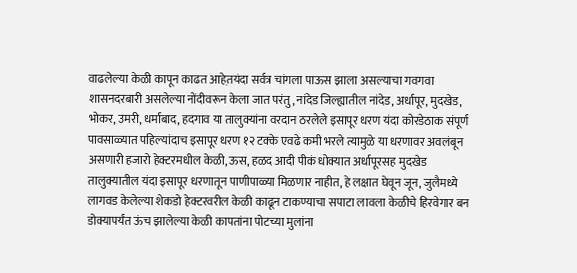वाढलेल्या केळी कापून काढत आहेत़यंदा सर्वत्र चांगला पाऊस झाला असल्याचा गवगवा शासनदरबारी असलेल्या नोंदीवरून केला जात परंतु, नांदेड जिल्ह्यातील नांदेड, अर्धापूर, मुदखेड, भोकर, उमरी, धर्माबाद, हदगाव या तालुक्यांना वरदान ठरलेले इसापूर धरण यंदा कोरडेठाक संपूर्ण पावसाळ्यात पहिल्यांदाच इसापूर धरण १२ टक्के एवढे कमी भरले त्यामुळे या धरणावर अवलंबून असणारी हजारो हेक्टरमधील केळी, ऊस, हळद आदी पीकं धोक्यात अर्धापूरसह मुदखेड तालुक्यातील यंदा इसापूर धरणातून पाणीपाळ्या मिळणार नाहीत, हे लक्षात घेवून जून, जुलैमध्ये लागवड केलेल्या शेकडो हेक्टरवरील केळी काढून टाकण्याचा सपाटा लावला केळीचे हिरवेगार बन डोक्यापर्यंत ऊंच झालेल्या केळी कापतांना पोटच्या मुलांना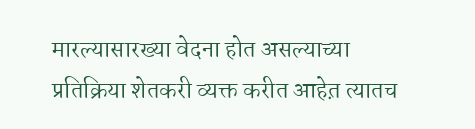मारल्यासारख्या वेदना होत असल्याच्या प्रतिक्रिया शेतकरी व्यक्त करीत आहेत़ त्यातच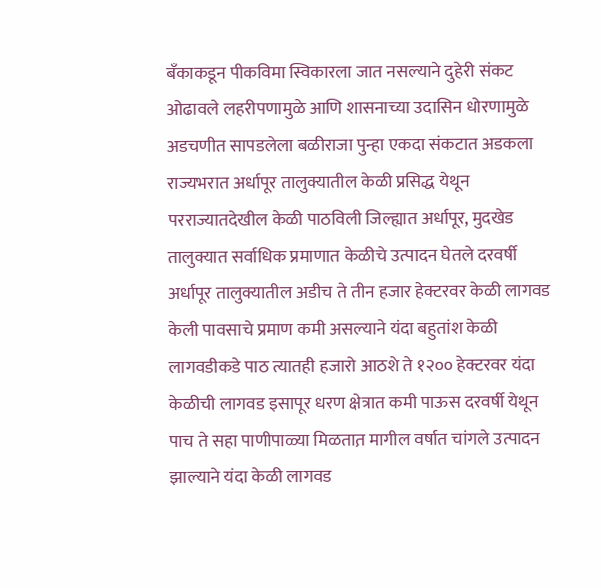बँकाकडून पीकविमा स्विकारला जात नसल्याने दुहेरी संकट ओढावले लहरीपणामुळे आणि शासनाच्या उदासिन धोरणामुळे अडचणीत सापडलेला बळीराजा पुन्हा एकदा संकटात अडकला राज्यभरात अर्धापूर तालुक्यातील केळी प्रसिद्ध येथून परराज्यातदेखील केळी पाठविली जिल्ह्यात अर्धापूर, मुदखेड तालुक्यात सर्वाधिक प्रमाणात केळीचे उत्पादन घेतले दरवर्षी अर्धापूर तालुक्यातील अडीच ते तीन हजार हेक्टरवर केळी लागवड केली पावसाचे प्रमाण कमी असल्याने यंदा बहुतांश केळी लागवडीकडे पाठ त्यातही हजारो आठशे ते १२०० हेक्टरवर यंदा केळीची लागवड इसापूर धरण क्षेत्रात कमी पाऊस दरवर्षी येथून पाच ते सहा पाणीपाळ्या मिळतात़ मागील वर्षात चांगले उत्पादन झाल्याने यंदा केळी लागवड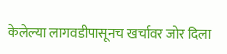केलेल्या लागवडीपासूनच खर्चावर जोर दिला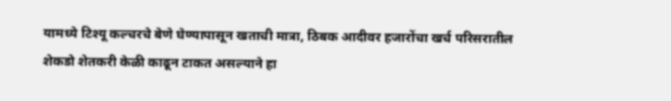यामध्ये टिश्यू कल्चरचे बेणे घेण्यापासून खताची मात्रा, ठिबक आदीवर हजारोंचा खर्च परिसरातील शेकडो शेतकरी केळी काढून टाकत असल्याने हा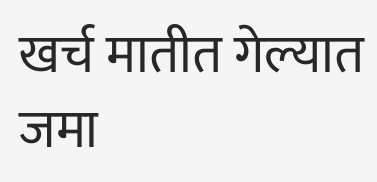खर्च मातीत गेल्यात जमा